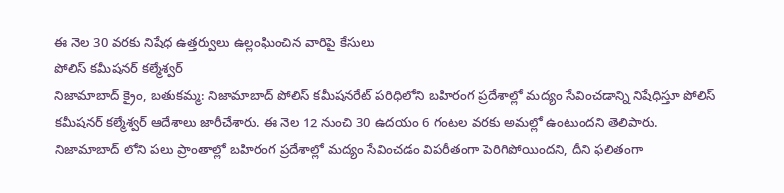ఈ నెల 30 వరకు నిషేధ ఉత్తర్వులు ఉల్లంఘించిన వారిపై కేసులు
పోలిస్ కమీషనర్ కల్మేశ్వర్
నిజామాబాద్ క్రైం, బతుకమ్మ: నిజామాబాద్ పోలిస్ కమీషనరేట్ పరిధిలోని బహిరంగ ప్రదేశాల్లో మద్యం సేవించడాన్ని నిషేధిస్తూ పోలిస్ కమీషనర్ కల్మేశ్వర్ ఆదేశాలు జారీచేశారు. ఈ నెల 12 నుంచి 30 ఉదయం 6 గంటల వరకు అమల్లో ఉంటుందని తెలిపారు. నిజామాబాద్ లోని పలు ప్రాంతాల్లో బహిరంగ ప్రదేశాల్లో మద్యం సేవించడం విపరీతంగా పెరిగిపోయిందని, దీని ఫలితంగా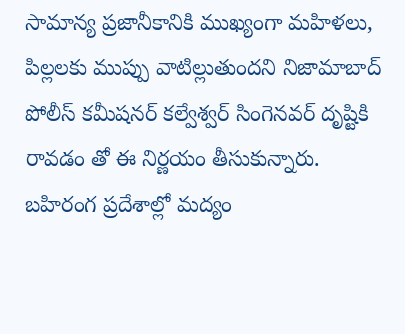సామాన్య ప్రజానీకానికి ముఖ్యంగా మహిళలు, పిల్లలకు ముప్పు వాటిల్లుతుందని నిజామాబాద్ పోలీస్ కమీషనర్ కల్వేశ్వర్ సింగెనవర్ దృష్టికి రావడం తో ఈ నిర్ణయం తీసుకున్నారు. బహిరంగ ప్రదేశాల్లో మద్యం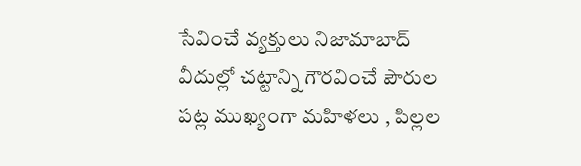సేవించే వ్యక్తులు నిజామాబాద్ వీదుల్లో చట్టాన్ని గౌరవించే పౌరుల పట్ల ముఖ్యంగా మహిళలు , పిల్లల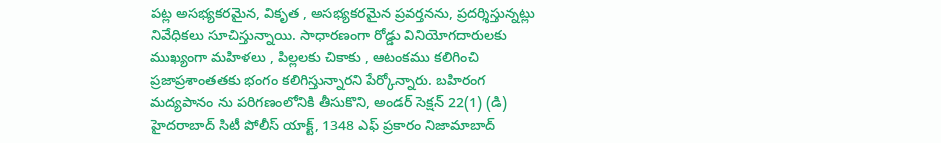పట్ల అసభ్యకరమైన, వికృత , అసభ్యకరమైన ప్రవర్తనను, ప్రదర్శిస్తున్నట్లు నివేధికలు సూచిస్తున్నాయి. సాధారణంగా రోడ్డు వినియోగదారులకు ముఖ్యంగా మహిళలు , పిల్లలకు చికాకు , ఆటంకము కలిగించి ప్రజాప్రశాంతతకు భంగం కలిగిస్తున్నారని పేర్కోన్నారు. బహిరంగ మద్యపానం ను పరిగణంలోనికి తీసుకొని, అండర్ సెక్షన్ 22(1) (డి) హైదరాబాద్ సిటీ పోలీస్ యాక్ట్, 1348 ఎఫ్ ప్రకారం నిజామాబాద్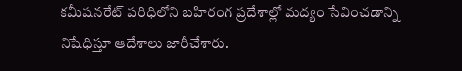కమీషనరేట్ పరిధిలోని బహిరంగ ప్రదేశాల్లో మద్యం సేవించడాన్ని నిషేధిస్తూ ఆదేశాలు జారీచేశారు.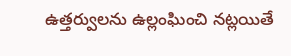ఉత్తర్వులను ఉల్లంఘించి నట్లయితే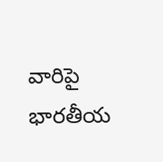వారిపై భారతీయ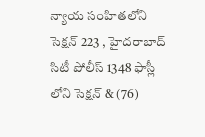న్యాయ సంహితలోని సెక్షన్ 223 , హైదరాబాద్ సిటీ పోలీస్ 1348 ఫాస్లీ లోని సెక్షన్ & (76)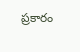ప్రకారం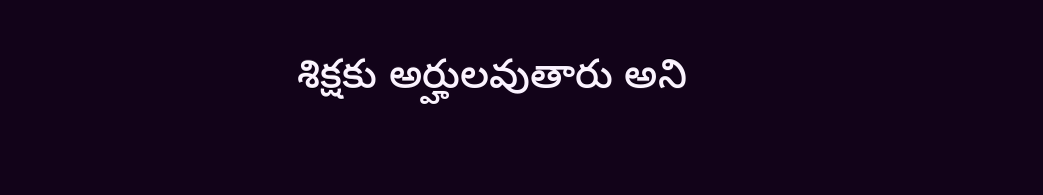శిక్షకు అర్హులవుతారు అని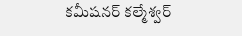కమీషనర్ కల్మేశ్వర్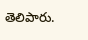తెలిపారు.